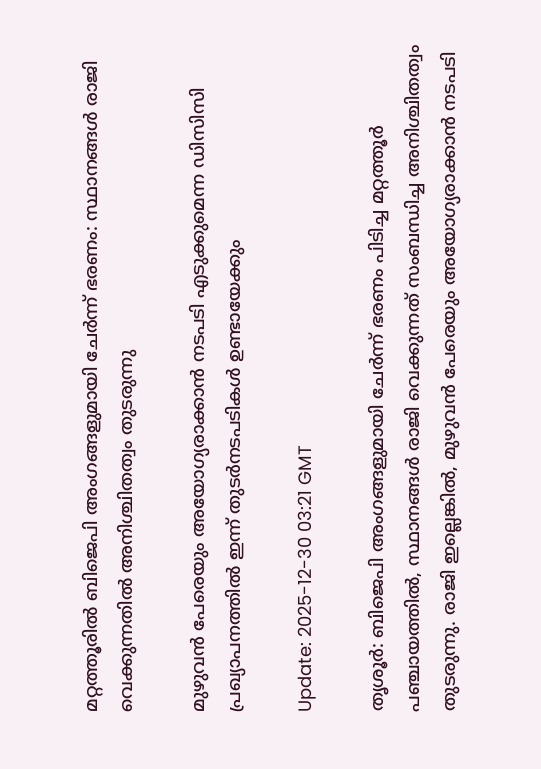മറ്റത്തൂരിൽ ബിജെപി അംഗങ്ങളുമായി ചേർന്ന് ഭരണം: സ്ഥാനങ്ങൾ രാജി വെക്കുന്നതിൽ അനിശ്ചിതത്വം തുടരുന്നു

മുഴുവൻ പേരെയും അയോഗ്യരാക്കാൻ നടപടി എടുക്കുമെന്ന ഡിസിസി പ്രഖ്യാപനത്തിൽ ഇന്ന് തുടർനടപടികൾ ഉണ്ടായേക്കും

Update: 2025-12-30 03:21 GMT

തൃശൂർ: ബിജെപി അംഗങ്ങളുമായി ചേർന്ന് ഭരണം പിടിച്ച മറ്റത്തൂർ പഞ്ചായത്തിൽ, സ്ഥാനങ്ങൾ രാജി വെക്കുന്നത് സംബന്ധിച്ച അനിശ്ചിതത്വം തുടരുന്നു. രാജി ഇല്ലെങ്കിൽ, മുഴുവൻ പേരെയും അയോഗ്യരാക്കാൻ നടപടി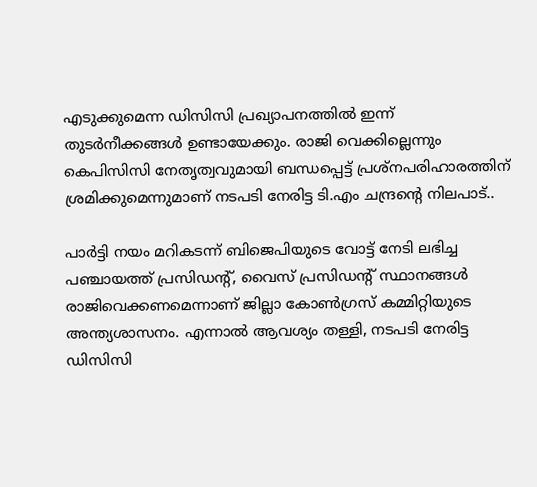എടുക്കുമെന്ന ഡിസിസി പ്രഖ്യാപനത്തിൽ ഇന്ന് തുടർനീക്കങ്ങൾ ഉണ്ടായേക്കും. രാജി വെക്കില്ലെന്നും കെപിസിസി നേതൃത്വവുമായി ബന്ധപ്പെട്ട് പ്രശ്നപരിഹാരത്തിന് ശ്രമിക്കുമെന്നുമാണ് നടപടി നേരിട്ട ടി.എം ചന്ദ്രൻ്റെ നിലപാട്..

പാർട്ടി നയം മറികടന്ന് ബിജെപിയുടെ വോട്ട് നേടി ലഭിച്ച പഞ്ചായത്ത് പ്രസിഡന്‍റ്, വൈസ് പ്രസിഡന്‍റ് സ്ഥാനങ്ങൾ രാജിവെക്കണമെന്നാണ് ജില്ലാ കോൺഗ്രസ് കമ്മിറ്റിയുടെ അന്ത്യശാസനം. എന്നാൽ ആവശ്യം തള്ളി, നടപടി നേരിട്ട ഡിസിസി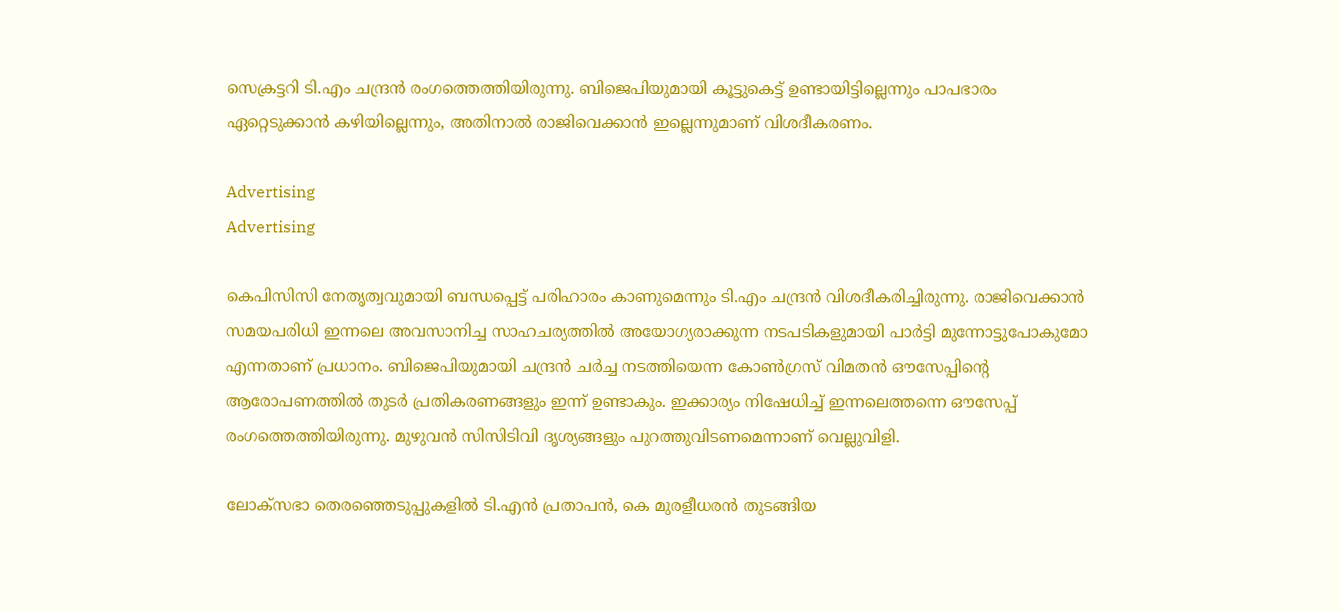സെക്രട്ടറി ടി.എം ചന്ദ്രൻ രംഗത്തെത്തിയിരുന്നു. ബിജെപിയുമായി കൂട്ടുകെട്ട് ഉണ്ടായിട്ടില്ലെന്നും പാപഭാരം ഏറ്റെടുക്കാൻ കഴിയില്ലെന്നും, അതിനാൽ രാജിവെക്കാൻ ഇല്ലെന്നുമാണ് വിശദീകരണം.

Advertising
Advertising

കെപിസിസി നേതൃത്വവുമായി ബന്ധപ്പെട്ട് പരിഹാരം കാണുമെന്നും ടി.എം ചന്ദ്രൻ വിശദീകരിച്ചിരുന്നു. രാജിവെക്കാൻ സമയപരിധി ഇന്നലെ അവസാനിച്ച സാഹചര്യത്തിൽ അയോഗ്യരാക്കുന്ന നടപടികളുമായി പാർട്ടി മുന്നോട്ടുപോകുമോ എന്നതാണ് പ്രധാനം. ബിജെപിയുമായി ചന്ദ്രൻ ചർച്ച നടത്തിയെന്ന കോൺഗ്രസ് വിമതൻ ഔസേപ്പിന്റെ ആരോപണത്തിൽ തുടർ പ്രതികരണങ്ങളും ഇന്ന് ഉണ്ടാകും. ഇക്കാര്യം നിഷേധിച്ച് ഇന്നലെത്തന്നെ ഔസേപ്പ് രംഗത്തെത്തിയിരുന്നു. മുഴുവൻ സിസിടിവി ദൃശ്യങ്ങളും പുറത്തുവിടണമെന്നാണ് വെല്ലുവിളി.

ലോക്സഭാ തെരഞ്ഞെടുപ്പുകളിൽ ടി.എൻ പ്രതാപൻ, കെ മുരളീധരൻ തുടങ്ങിയ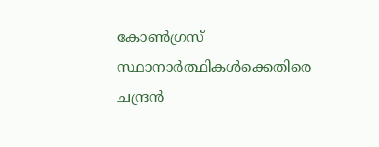കോൺഗ്രസ് സ്ഥാനാർത്ഥികൾക്കെതിരെ ചന്ദ്രൻ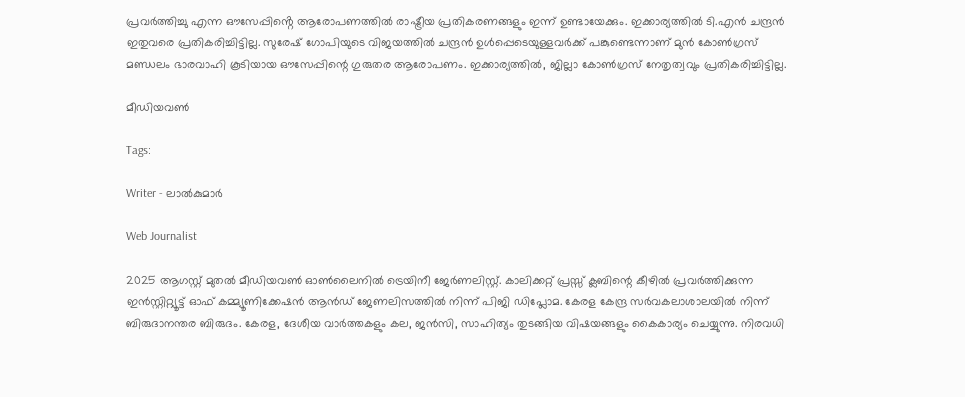പ്രവർത്തിച്ചു എന്ന ഔസേപ്പിൻ്റെ ആരോപണത്തിൽ രാഷ്ട്രീയ പ്രതികരണങ്ങളും ഇന്ന് ഉണ്ടായേക്കും. ഇക്കാര്യത്തിൽ ടി.എൻ ചന്ദ്രൻ ഇതുവരെ പ്രതികരിച്ചിട്ടില്ല. സുരേഷ് ഗോപിയുടെ വിജയത്തിൽ ചന്ദ്രൻ ഉൾപ്പെടെയുള്ളവർക്ക് പങ്കുണ്ടെന്നാണ് മുൻ കോൺഗ്രസ് മണ്ഡലം ഭാരവാഹി കൂടിയായ ഔസേപ്പിന്റെ ഗുരുതര ആരോപണം. ഇക്കാര്യത്തിൽ, ജില്ലാ കോൺഗ്രസ് നേതൃത്വവും പ്രതികരിച്ചിട്ടില്ല.

മീഡിയവൺ

Tags:

Writer - ലാൽകുമാർ

Web Journalist

2025 ആഗസ്റ്റ് മുതൽ മീഡിയവൺ ഓൺലൈനിൽ ട്രെയിനീ ജേർണലിസ്റ്റ്. കാലിക്കറ്റ് പ്രസ്സ് ക്ലബിന്റെ കീഴില്‍ പ്രവര്‍ത്തിക്കുന്ന ഇന്‍സ്റ്റിറ്റ്യൂട്ട് ഓഫ് കമ്മ്യൂണിക്കേഷന്‍ ആന്‍ഡ് ജേണലിസത്തിൽ നിന്ന് പിജി ഡിപ്ലോമ. കേരള കേന്ദ്ര സർവകലാശാലയിൽ നിന്ന് ബിരുദാനന്തര ബിരുദം. കേരള, ദേശീയ വാർത്തകളും കല, ജൻസി, സാഹിത്യം തുടങ്ങിയ വിഷയങ്ങളും കൈകാര്യം ചെയ്യുന്നു. നിരവധി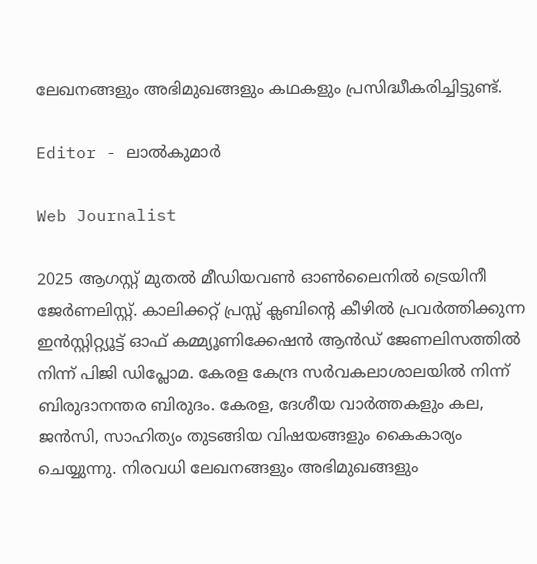ലേഖനങ്ങളും അഭിമുഖങ്ങളും കഥകളും പ്രസിദ്ധീകരിച്ചിട്ടുണ്ട്.

Editor - ലാൽകുമാർ

Web Journalist

2025 ആഗസ്റ്റ് മുതൽ മീഡിയവൺ ഓൺലൈനിൽ ട്രെയിനീ ജേർണലിസ്റ്റ്. കാലിക്കറ്റ് പ്രസ്സ് ക്ലബിന്റെ കീഴില്‍ പ്രവര്‍ത്തിക്കുന്ന ഇന്‍സ്റ്റിറ്റ്യൂട്ട് ഓഫ് കമ്മ്യൂണിക്കേഷന്‍ ആന്‍ഡ് ജേണലിസത്തിൽ നിന്ന് പിജി ഡിപ്ലോമ. കേരള കേന്ദ്ര സർവകലാശാലയിൽ നിന്ന് ബിരുദാനന്തര ബിരുദം. കേരള, ദേശീയ വാർത്തകളും കല, ജൻസി, സാഹിത്യം തുടങ്ങിയ വിഷയങ്ങളും കൈകാര്യം ചെയ്യുന്നു. നിരവധി ലേഖനങ്ങളും അഭിമുഖങ്ങളും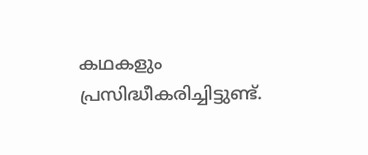കഥകളും പ്രസിദ്ധീകരിച്ചിട്ടുണ്ട്.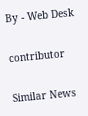By - Web Desk

contributor

Similar News